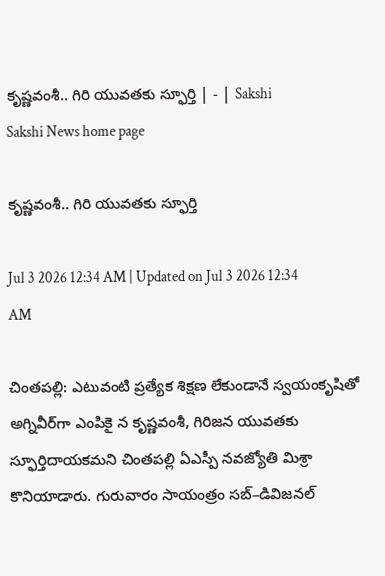కృష్ణవంశీ.. గిరి యువతకు స్ఫూర్తి | - | Sakshi
Sakshi News home page

కృష్ణవంశీ.. గిరి యువతకు స్ఫూర్తి

Jul 3 2026 12:34 AM | Updated on Jul 3 2026 12:34 AM

చింతపల్లి: ఎటువంటి ప్రత్యేక శిక్షణ లేకుండానే స్వయంకృషితో అగ్నివీర్‌గా ఎంపికై న కృష్ణవంశీ, గిరిజన యువతకు స్ఫూర్తిదాయకమని చింతపల్లి ఏఎస్పీ నవజ్యోతి మిశ్రా కొనియాడారు. గురువారం సాయంత్రం సబ్‌–డివిజనల్‌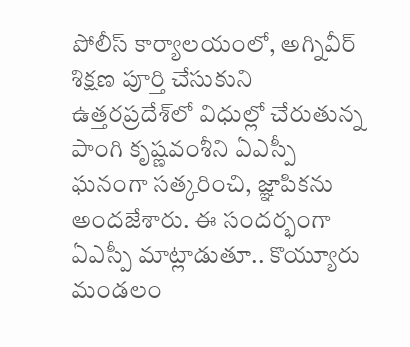పోలీస్‌ కార్యాలయంలో, అగ్నివీర్‌ శిక్షణ పూర్తి చేసుకుని ఉత్తరప్రదేశ్‌లో విధుల్లో చేరుతున్న పాంగి కృష్ణవంశీని ఏఎస్పీ ఘనంగా సత్కరించి, జ్ఞాపికను అందజేశారు. ఈ సందర్భంగా ఏఎస్పీ మాట్లాడుతూ.. కొయ్యూరు మండలం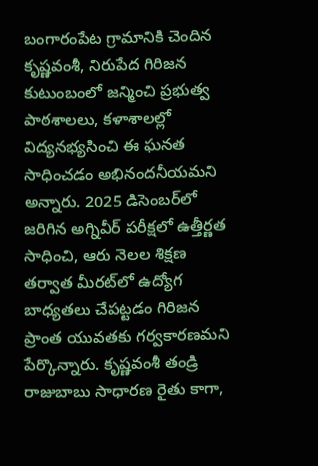బంగారంపేట గ్రామానికి చెందిన కృష్ణవంశీ, నిరుపేద గిరిజన కుటుంబంలో జన్మించి ప్రభుత్వ పాఠశాలలు, కళాశాలల్లో విద్యనభ్యసించి ఈ ఘనత సాధించడం అభినందనీయమని అన్నారు. 2025 డిసెంబర్‌లో జరిగిన అగ్నివీర్‌ పరీక్షలో ఉత్తీర్ణత సాధించి, ఆరు నెలల శిక్షణ తర్వాత మీరట్‌లో ఉద్యోగ బాధ్యతలు చేపట్టడం గిరిజన ప్రాంత యువతకు గర్వకారణమని పేర్కొన్నారు. కృష్ణవంశీ తండ్రి రాజుబాబు సాధారణ రైతు కాగా,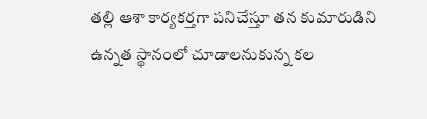తల్లి ఆశా కార్యకర్తగా పనిచేస్తూ తన కుమారుడిని ఉన్నత స్థానంలో చూడాలనుకున్న కల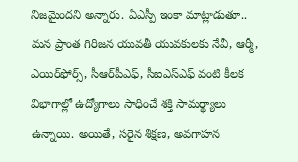నిజమైందని అన్నారు. ఏఎస్పీ ఇంకా మాట్లాడుతూ.. మన ప్రాంత గిరిజన యువతీ యువకులకు నేవీ, ఆర్మీ, ఎయిర్‌ఫోర్స్‌, సీఆర్‌పీఎఫ్‌, సీఐఎస్‌ఎఫ్‌ వంటి కీలక విభాగాల్లో ఉద్యోగాలు సాధించే శక్తి సామర్థ్యాలు ఉన్నాయి. అయితే, సరైన శిక్షణ, అవగాహన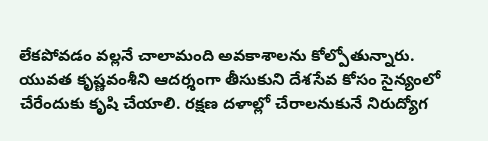లేకపోవడం వల్లనే చాలామంది అవకాశాలను కోల్పోతున్నారు. యువత కృష్ణవంశీని ఆదర్శంగా తీసుకుని దేశసేవ కోసం సైన్యంలో చేరేందుకు కృషి చేయాలి. రక్షణ దళాల్లో చేరాలనుకునే నిరుద్యోగ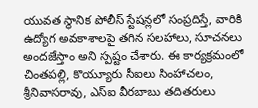యువత స్థానిక పోలీస్‌ స్టేషన్లలో సంప్రదిస్తే, వారికి ఉద్యోగ అవకాశాలపై తగిన సలహాలు, సూచనలు అందజేస్తాం అని స్పష్టం చేశారు. ఈ కార్యక్రమంలో చింతపల్లి, కొయ్యూరు సీఐలు సింహాచలం, శ్రీనివాసరావు, ఎస్‌ఐ వీరబాబు తదితరులు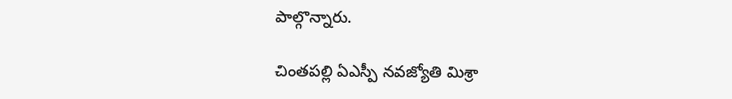పాల్గొన్నారు.

చింతపల్లి ఏఎస్పీ నవజ్యోతి మిశ్రా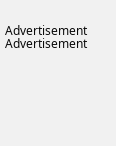Advertisement
Advertisement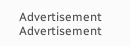Advertisement
Advertisement